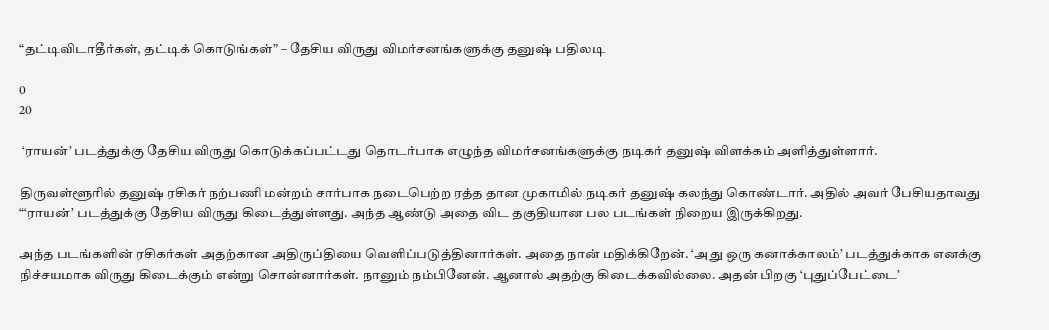“தட்டிவிடாதீர்கள், தட்டிக் கொடுங்கள்” – தேசிய விருது விமர்சனங்களுக்கு தனுஷ் பதிலடி

0
20

 ‘ராயன்’ படத்துக்கு தேசிய விருது கொடுக்கப்பட்டது தொடர்பாக எழுந்த விமர்சனங்களுக்கு நடிகர் தனுஷ் விளக்கம் அளித்துள்ளார்.

திருவள்ளூரில் தனுஷ் ரசிகர் நற்பணி மன்றம் சார்பாக நடைபெற்ற ரத்த தான முகாமில் நடிகர் தனுஷ் கலந்து கொண்டார். அதில் அவர் பேசியதாவது “‘ராயன்’ படத்துக்கு தேசிய விருது கிடைத்துள்ளது. அந்த ஆண்டு அதை விட தகுதியான பல படங்கள் நிறைய இருக்கிறது.

அந்த படங்களின் ரசிகர்கள் அதற்கான அதிருப்தியை வெளிப்படுத்தினார்கள். அதை நான் மதிக்கிறேன். ‘அது ஒரு கனாக்காலம்’ படத்துக்காக எனக்கு நிச்சயமாக விருது கிடைக்கும் என்று சொன்னார்கள். நானும் நம்பினேன். ஆனால் அதற்கு கிடைக்கவில்லை. அதன் பிறகு ‘புதுப்பேட்டை’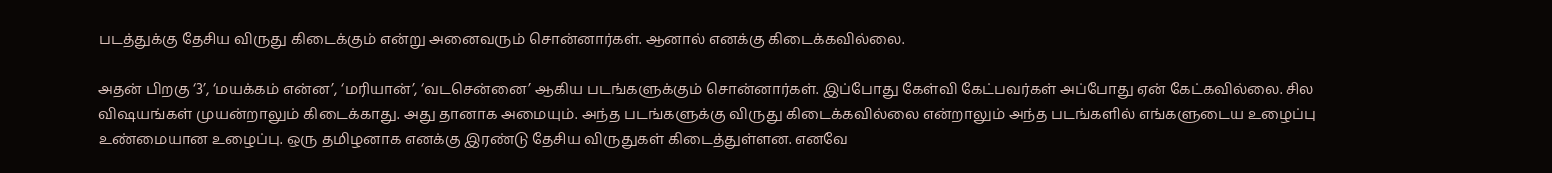படத்துக்கு தேசிய விருது கிடைக்கும் என்று அனைவரும் சொன்னார்கள். ஆனால் எனக்கு கிடைக்கவில்லை.

அதன் பிறகு ‘3’, ‘மயக்கம் என்ன’, ‘மரியான்’, ‘வடசென்னை’ ஆகிய படங்களுக்கும் சொன்னார்கள். இப்போது கேள்வி கேட்பவர்கள் அப்போது ஏன் கேட்கவில்லை. சில விஷயங்கள் முயன்றாலும் கிடைக்காது. அது தானாக அமையும். அந்த படங்களுக்கு விருது கிடைக்கவில்லை என்றாலும் அந்த படங்களில் எங்களுடைய உழைப்பு உண்மையான உழைப்பு. ஒரு தமிழனாக எனக்கு இரண்டு தேசிய விருதுகள் கிடைத்துள்ளன. எனவே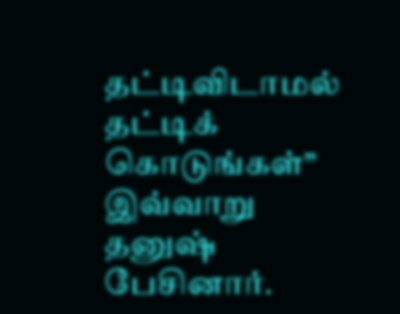தட்டிவிடாமல் தட்டிக் கொடுங்கள்” இவ்வாறு தனுஷ் பேசினார்.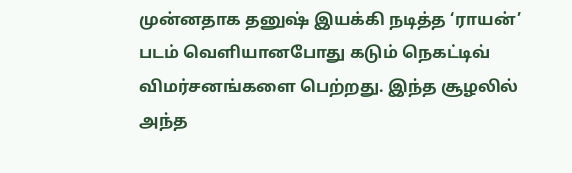முன்னதாக தனுஷ் இயக்கி நடித்த ‘ராயன்’ படம் வெளியானபோது கடும் நெகட்டிவ் விமர்சனங்களை பெற்றது. இந்த சூழலில் அந்த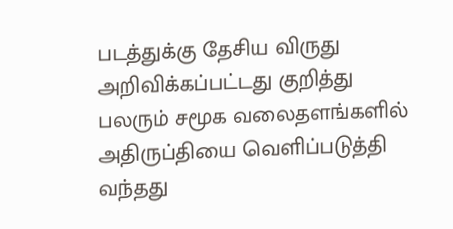படத்துக்கு தேசிய விருது அறிவிக்கப்பட்டது குறித்து பலரும் சமூக வலைதளங்களில் அதிருப்தியை வெளிப்படுத்தி வந்தது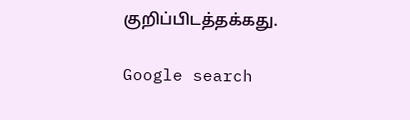குறிப்பிடத்தக்கது.

Google search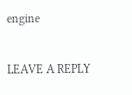engine

LEAVE A REPLY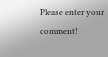Please enter your comment!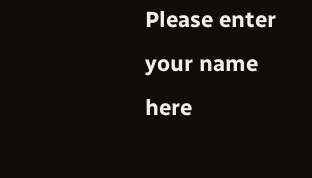Please enter your name here